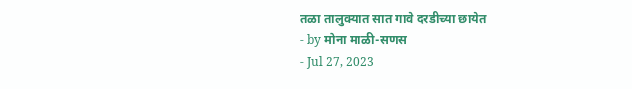तळा तालुक्यात सात गावे दरडीच्या छायेत
- by मोना माळी-सणस
- Jul 27, 2023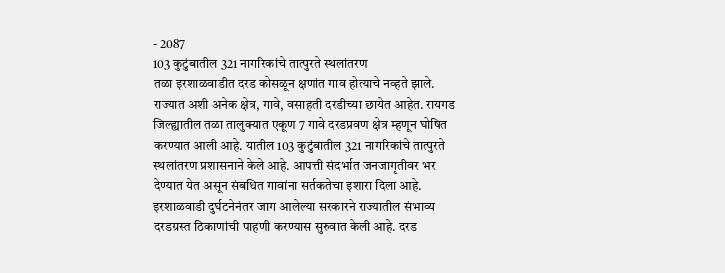- 2087
103 कुटुंबातील 321 नागरिकांचे तात्पुरते स्थलांतरण
तळा इरशाळवाडीत दरड कोसळून क्षणांत गाव होत्याचे नव्हते झाले. राज्यात अशी अनेक क्षेत्र, गावे, वसाहती दरडीच्या छायेत आहेत. रायगड जिल्ह्यातील तळा तालुक्यात एकूण 7 गावे दरडप्रवण क्षेत्र म्हणून घोषित करण्यात आली आहे. यातील 103 कुटुंबातील 321 नागरिकांचे तात्पुरते स्थलांतरण प्रशासनाने केले आहे. आपत्ती संदर्भात जनजागृतीवर भर देण्यात येत असून संबधित गावांना सर्तकतेचा इशारा दिला आहे.
इरशाळवाडी दुर्घटनेनंतर जाग आलेल्या सरकारने राज्यातील संभाव्य दरडग्रस्त ठिकाणांची पाहणी करण्यास सुरुवात केली आहे. दरड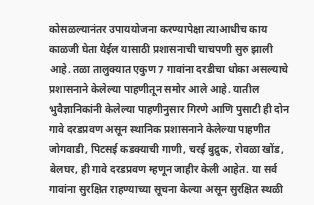कोसळल्यानंतर उपाययोजना करण्यापेक्षा त्याआधीच काय काळजी घेता येईल यासाठी प्रशासनाची चाचपणी सुरु झाली आहे. तळा तालुक्यात एकुण 7 गावांना दरडीचा धोका असल्याचे प्रशासनाने केलेल्या पाहणीतून समोर आले आहे. यातील भुवैज्ञानिकांनी केलेल्या पाहणीनुसार गिरणे आणि पुसाटी ही दोन गावे दरडप्रवण असून स्थानिक प्रशासनाने केलेल्या पाहणीत जोगवाडी, पिटसई कडक्याची गाणी, चरई बुद्रुक, रोवळा खोंड, बेलघर, ही गावे दरडप्रवण म्हणून जाहीर केली आहेत. या सर्व गावांना सुरक्षित राहण्याच्या सूचना केल्या असून सुरक्षित स्थळी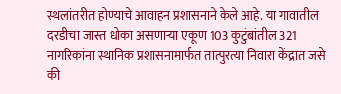स्थलांतरीत होण्याचे आवाहन प्रशासनाने केले आहे. या गावातील दरडीचा जास्त धोका असणाऱ्या एकूण 103 कुटुंबांतील 321 नागरिकांना स्थानिक प्रशासनामार्फत तात्पुरत्या निवारा केंद्रात जसे की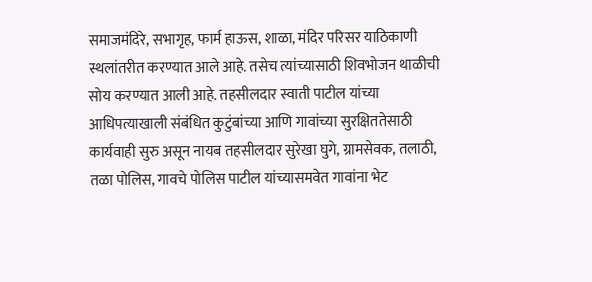समाजमंदिरे, सभागृह, फार्म हाऊस, शाळा, मंदिर परिसर याठिकाणी स्थलांतरीत करण्यात आले आहे. तसेच त्यांच्यासाठी शिवभोजन थाळीची सोय करण्यात आली आहे. तहसीलदार स्वाती पाटील यांच्या आधिपत्याखाली संबंधित कुटुंबांच्या आणि गावांच्या सुरक्षिततेसाठी कार्यवाही सुरु असून नायब तहसीलदार सुरेखा घुगे, ग्रामसेवक, तलाठी, तळा पोलिस, गावचे पोलिस पाटील यांच्यासमवेत गावांना भेट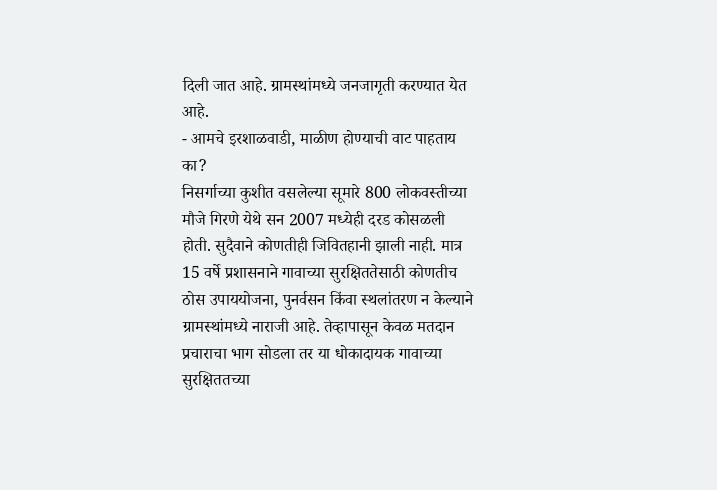दिली जात आहे. ग्रामस्थांमध्ये जनजागृती करण्यात येत आहे.
- आमचे इरशाळवाडी, माळीण होण्याची वाट पाहताय का?
निसर्गाच्या कुशीत वसलेल्या सूमारे 800 लोकवस्तीच्या मौजे गिरणे येथे सन 2007 मध्येही दरड कोसळली होती. सुदैवाने कोणतीही जिवितहानी झाली नाही. मात्र 15 वर्षे प्रशासनाने गावाच्या सुरक्षिततेसाठी कोणतीच ठोस उपाययोजना, पुनर्वसन किंवा स्थलांतरण न केल्याने ग्रामस्थांमध्ये नाराजी आहे. तेव्हापासून केवळ मतदान प्रचाराचा भाग सोडला तर या धोकादायक गावाच्या सुरक्षिततच्या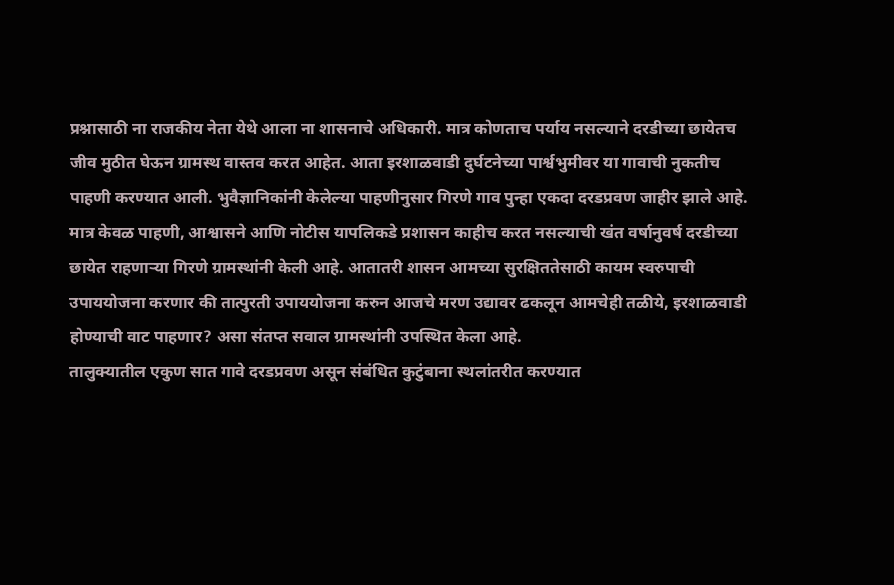प्रश्नासाठी ना राजकीय नेता येथे आला ना शासनाचे अधिकारी. मात्र कोणताच पर्याय नसल्याने दरडीच्या छायेतच जीव मुठीत घेऊन ग्रामस्थ वास्तव करत आहेत. आता इरशाळवाडी दुर्घटनेच्या पार्श्वभुमीवर या गावाची नुकतीच पाहणी करण्यात आली. भुवैज्ञानिकांनी केलेल्या पाहणीनुसार गिरणे गाव पुन्हा एकदा दरडप्रवण जाहीर झाले आहे. मात्र केवळ पाहणी, आश्वासने आणि नोटीस यापलिकडे प्रशासन काहीच करत नसल्याची खंत वर्षानुवर्ष दरडीच्या छायेत राहणाऱ्या गिरणे ग्रामस्थांनी केली आहे. आतातरी शासन आमच्या सुरक्षिततेसाठी कायम स्वरुपाची उपाययोजना करणार की तात्पुरती उपाययोजना करुन आजचे मरण उद्यावर ढकलून आमचेही तळीये, इरशाळवाडी होण्याची वाट पाहणार? असा संतप्त सवाल ग्रामस्थांनी उपस्थित केला आहे.
तालुक्यातील एकुण सात गावे दरडप्रवण असून संबंधित कुटुंबाना स्थलांतरीत करण्यात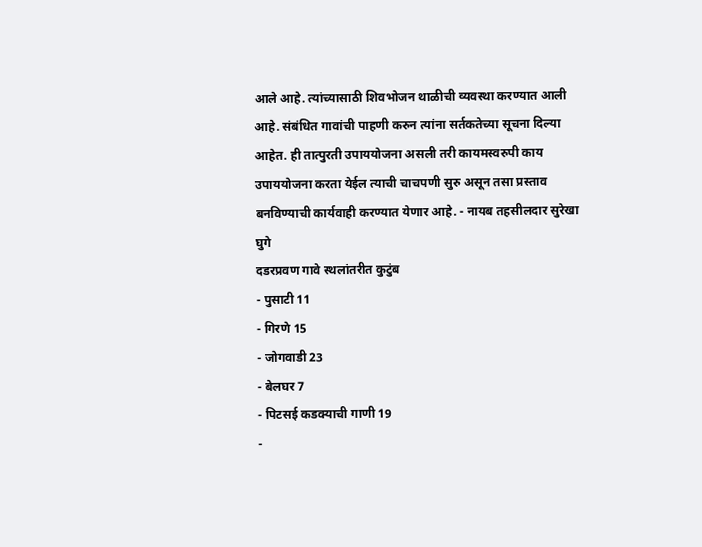आले आहे. त्यांच्यासाठी शिवभोजन थाळीची व्यवस्था करण्यात आली आहे. संबंधित गावांची पाहणी करुन त्यांना सर्तकतेच्या सूचना दिल्या आहेत. ही तात्पुरती उपाययोजना असली तरी कायमस्वरुपी काय उपाययोजना करता येईल त्याची चाचपणी सुरु असून तसा प्रस्ताव बनविण्याची कार्यवाही करण्यात येणार आहे. - नायब तहसीलदार सुरेखा घुगे
दडरप्रवण गावे स्थलांतरीत कुटुंब
- पुसाटी 11
- गिरणे 15
- जोगवाडी 23
- बेलघर 7
- पिटसई कडक्याची गाणी 19
-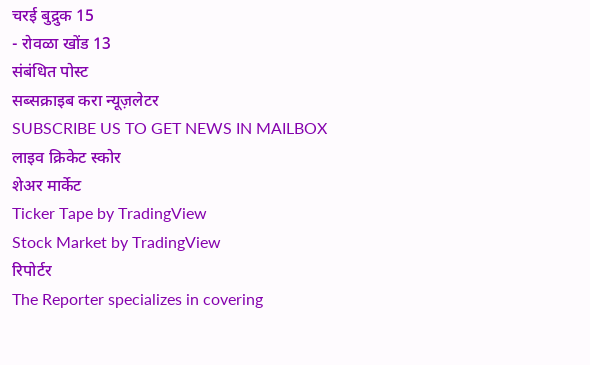चरई बुद्रुक 15
- रोवळा खोंड 13
संबंधित पोस्ट
सब्सक्राइब करा न्यूज़लेटर
SUBSCRIBE US TO GET NEWS IN MAILBOX
लाइव क्रिकेट स्कोर
शेअर मार्केट
Ticker Tape by TradingView
Stock Market by TradingView
रिपोर्टर
The Reporter specializes in covering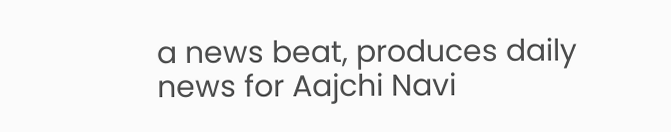a news beat, produces daily news for Aajchi Navi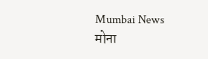Mumbai News
मोना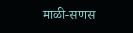माळी-सणस